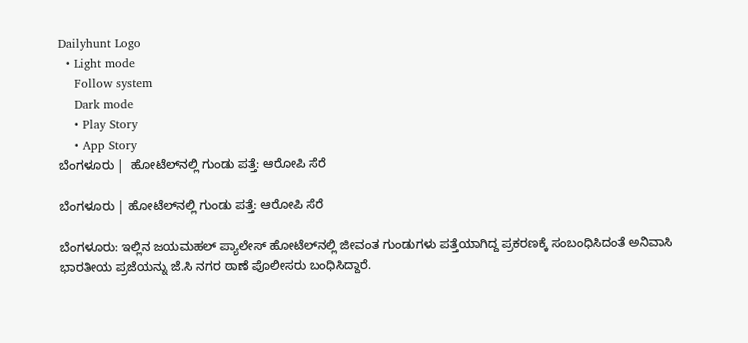Dailyhunt Logo
  • Light mode
    Follow system
    Dark mode
    • Play Story
    • App Story
ಬೆಂಗಳೂರು |  ಹೋಟೆಲ್‌ನಲ್ಲಿ ಗುಂಡು ಪತ್ತೆ: ಆರೋಪಿ ಸೆರೆ

ಬೆಂಗಳೂರು | ಹೋಟೆಲ್‌ನಲ್ಲಿ ಗುಂಡು ಪತ್ತೆ: ಆರೋಪಿ ಸೆರೆ

ಬೆಂಗಳೂರು: ಇಲ್ಲಿನ ಜಯಮಹಲ್‌ ಪ್ಯಾಲೇಸ್‌ ಹೋಟೆಲ್‌ನಲ್ಲಿ ಜೀವಂತ ಗುಂಡುಗಳು ಪತ್ತೆಯಾಗಿದ್ದ ಪ್ರಕರಣಕ್ಕೆ ಸಂಬಂಧಿಸಿದಂತೆ ಅನಿವಾಸಿ ಭಾರತೀಯ ಪ್ರಜೆಯನ್ನು ಜೆ.ಸಿ ನಗರ ಠಾಣೆ ಪೊಲೀಸರು ಬಂಧಿಸಿದ್ದಾರೆ.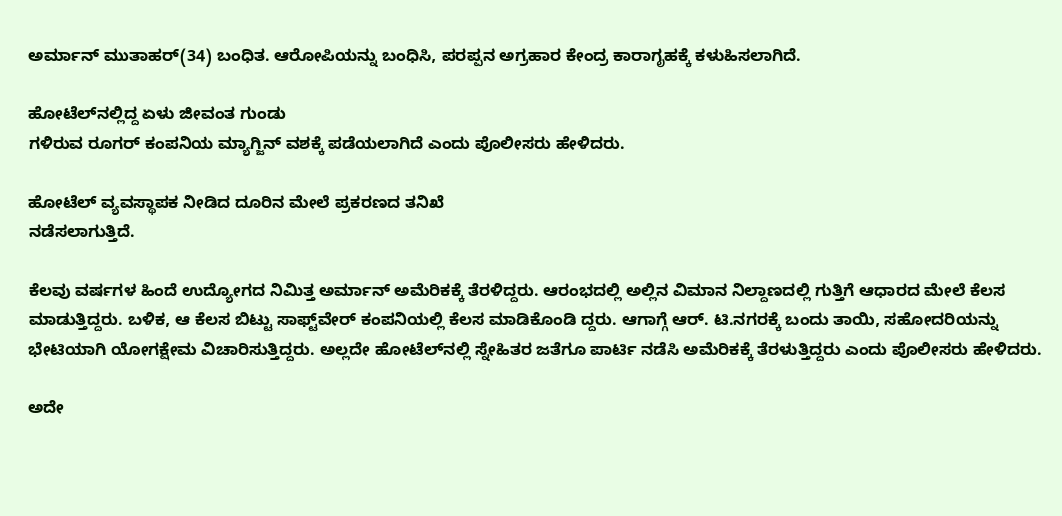ಅರ್ಮಾನ್ ಮುತಾಹರ್(34) ಬಂಧಿತ. ಆರೋಪಿಯನ್ನು ಬಂಧಿಸಿ, ಪರಪ್ಪನ ಅಗ್ರಹಾರ ಕೇಂದ್ರ ಕಾರಾಗೃಹಕ್ಕೆ ಕಳುಹಿಸಲಾಗಿದೆ.

ಹೋಟೆಲ್‌ನಲ್ಲಿದ್ದ ಏಳು ಜೀವಂತ ಗುಂಡು
ಗಳಿರುವ ರೂಗರ್ ಕಂಪನಿಯ ಮ್ಯಾಗ್ಜಿನ್‌ ವಶಕ್ಕೆ ಪಡೆಯಲಾಗಿದೆ ಎಂದು ಪೊಲೀಸರು ಹೇಳಿದರು.

ಹೋಟೆಲ್‌ ವ್ಯವಸ್ಥಾಪಕ ನೀಡಿದ ದೂರಿನ ಮೇಲೆ ಪ್ರಕರಣದ ತನಿಖೆ
ನಡೆಸಲಾಗುತ್ತಿದೆ.

ಕೆಲವು ವರ್ಷಗಳ ಹಿಂದೆ ಉದ್ಯೋಗದ ನಿಮಿತ್ತ ಅರ್ಮಾನ್ ಅಮೆರಿಕಕ್ಕೆ ತೆರಳಿದ್ದರು. ಆರಂಭದಲ್ಲಿ ಅಲ್ಲಿನ ವಿಮಾನ ನಿಲ್ದಾಣದಲ್ಲಿ ಗುತ್ತಿಗೆ ಆಧಾರದ ಮೇಲೆ ಕೆಲಸ ಮಾಡುತ್ತಿದ್ದರು. ಬಳಿಕ, ಆ ಕೆಲಸ ಬಿಟ್ಟು ಸಾಫ್ಟ್‌ವೇರ್‌ ಕಂಪನಿಯಲ್ಲಿ ಕೆಲಸ ಮಾಡಿಕೊಂಡಿ ದ್ದರು. ಆಗಾಗ್ಗೆ ಆರ್‌. ಟಿ.ನಗರಕ್ಕೆ ಬಂದು ತಾಯಿ, ಸಹೋದರಿಯನ್ನು ಭೇಟಿಯಾಗಿ ಯೋಗಕ್ಷೇಮ ವಿಚಾರಿಸುತ್ತಿದ್ದರು. ಅಲ್ಲದೇ ಹೋಟೆಲ್‌ನಲ್ಲಿ ಸ್ನೇಹಿತರ ಜತೆಗೂ ಪಾರ್ಟಿ ನಡೆಸಿ ಅಮೆರಿಕಕ್ಕೆ ತೆರಳುತ್ತಿದ್ದರು ಎಂದು ಪೊಲೀಸರು ಹೇಳಿದರು.

ಅದೇ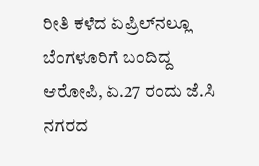ರೀತಿ ಕಳೆದ ಏಪ್ರಿಲ್‌ನಲ್ಲೂ ಬೆಂಗಳೂರಿಗೆ ಬಂದಿದ್ದ ಆರೋಪಿ, ಏ.27 ರಂದು ಜೆ.ಸಿ ನಗರದ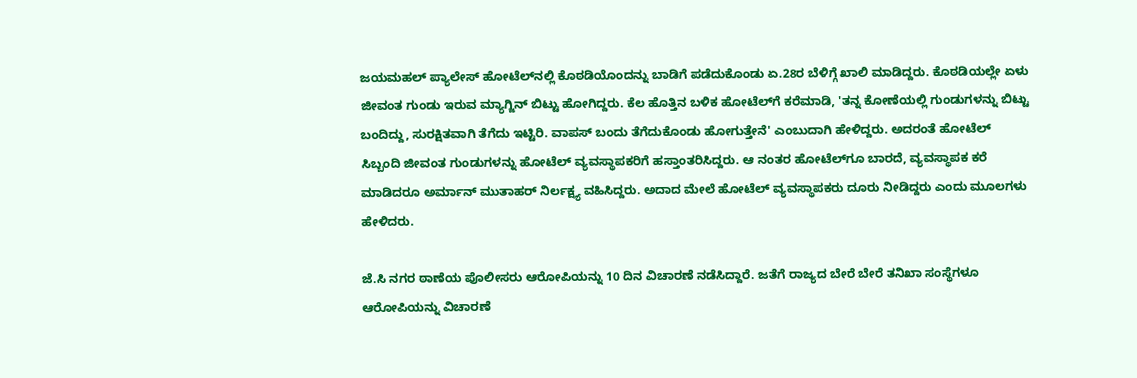ಜಯಮಹಲ್‌ ಪ್ಯಾಲೇಸ್‌ ಹೋಟೆಲ್‌ನಲ್ಲಿ ಕೊಠಡಿಯೊಂದನ್ನು ಬಾಡಿಗೆ ಪಡೆದುಕೊಂಡು ಏ.28ರ ಬೆಳಿಗ್ಗೆ ಖಾಲಿ ಮಾಡಿದ್ದರು. ಕೊಠಡಿಯಲ್ಲೇ ಏಳು ಜೀವಂತ ಗುಂಡು ಇರುವ ಮ್ಯಾಗ್ಜಿನ್‌ ಬಿಟ್ಟು ಹೋಗಿದ್ದರು. ಕೆಲ ಹೊತ್ತಿನ ಬಳಿಕ ಹೋಟೆಲ್‌ಗೆ ಕರೆಮಾಡಿ, 'ತನ್ನ ಕೋಣೆಯಲ್ಲಿ ಗುಂಡುಗಳನ್ನು ಬಿಟ್ಟು ಬಂದಿದ್ದು, ಸುರಕ್ಷಿತವಾಗಿ ತೆಗೆದು ಇಟ್ಟಿರಿ. ವಾಪಸ್ ಬಂದು ತೆಗೆದುಕೊಂಡು ಹೋಗುತ್ತೇನೆ' ಎಂಬುದಾಗಿ ಹೇಳಿದ್ದರು. ಅದರಂತೆ ಹೋಟೆಲ್‌ ಸಿಬ್ಬಂದಿ ಜೀವಂತ ಗುಂಡುಗಳನ್ನು ಹೋಟೆಲ್‌ ವ್ಯವಸ್ಥಾಪಕರಿಗೆ ಹಸ್ತಾಂತರಿಸಿದ್ದರು. ಆ ನಂತರ ಹೋಟೆಲ್‌ಗೂ ಬಾರದೆ, ವ್ಯವಸ್ಥಾಪಕ ಕರೆ ಮಾಡಿದರೂ ಅರ್ಮಾನ್ ಮುತಾಹರ್ ನಿರ್ಲಕ್ಷ್ಯ ವಹಿಸಿದ್ದರು. ಅದಾದ ಮೇಲೆ ಹೋಟೆಲ್ ವ್ಯವಸ್ಥಾಪಕರು ದೂರು ನೀಡಿದ್ದರು ಎಂದು ಮೂಲಗಳು ಹೇಳಿದರು.

ಜೆ.ಸಿ ನಗರ ಠಾಣೆಯ ಪೊಲೀಸರು ಆರೋಪಿಯನ್ನು 10 ದಿನ ವಿಚಾರಣೆ ನಡೆಸಿದ್ದಾರೆ. ಜತೆಗೆ ರಾಜ್ಯದ ಬೇರೆ ಬೇರೆ ತನಿಖಾ ಸಂಸ್ಥೆಗಳೂ ಆರೋಪಿಯನ್ನು ವಿಚಾರಣೆ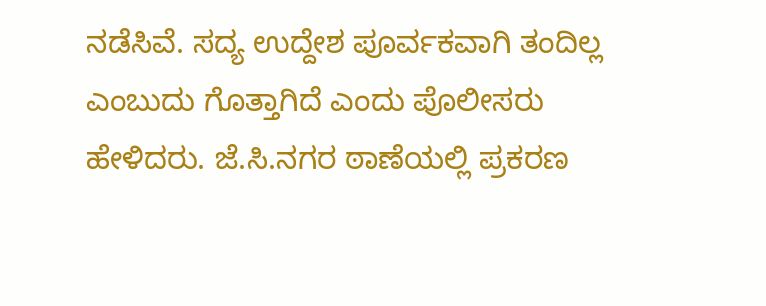ನಡೆಸಿವೆ. ಸದ್ಯ ಉದ್ದೇಶ ಪೂರ್ವಕವಾಗಿ ತಂದಿಲ್ಲ ಎಂಬುದು ಗೊತ್ತಾಗಿದೆ ಎಂದು ಪೊಲೀಸರು ಹೇಳಿದರು. ಜೆ.ಸಿ.ನಗರ ಠಾಣೆಯಲ್ಲಿ ಪ್ರಕರಣ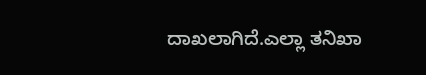ದಾಖಲಾಗಿದೆ.ಎಲ್ಲಾ ತನಿಖಾ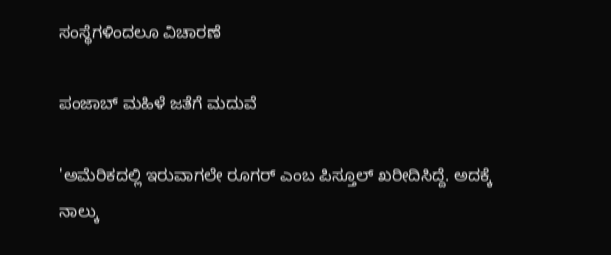ಸಂಸ್ಥೆಗಳಿಂದಲೂ ವಿಚಾರಣೆ

ಪಂಜಾಬ್ ಮಹಿಳೆ ಜತೆಗೆ ಮದುವೆ

'ಅಮೆರಿಕದಲ್ಲಿ ಇರುವಾಗಲೇ ರೂಗರ್ ಎಂಬ ಪಿಸ್ತೂಲ್‌ ಖರೀದಿಸಿದ್ದೆ. ಅದಕ್ಕೆ ನಾಲ್ಕು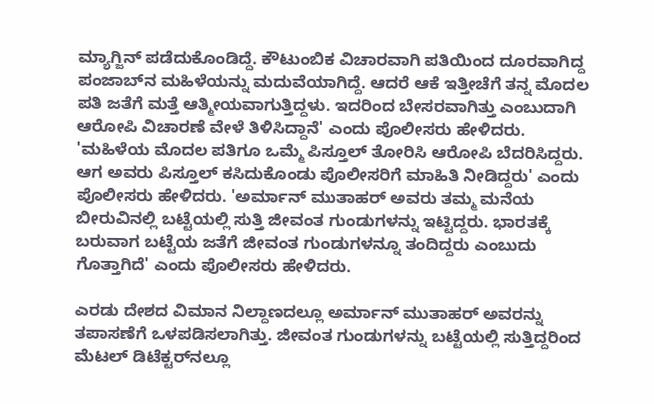ಮ್ಯಾಗ್ಜಿನ್‌ ಪಡೆದುಕೊಂಡಿದ್ದೆ. ಕೌಟುಂಬಿಕ ವಿಚಾರವಾಗಿ ಪತಿಯಿಂದ ದೂರವಾಗಿದ್ದ ಪಂಜಾಬ್‌ನ ಮಹಿಳೆಯನ್ನು ಮದುವೆಯಾಗಿದ್ದೆ. ಆದರೆ ಆಕೆ ಇತ್ತೀಚೆಗೆ ತನ್ನ ಮೊದಲ ಪತಿ ಜತೆಗೆ ಮತ್ತೆ ಆತ್ಮೀಯವಾಗುತ್ತಿದ್ದಳು. ಇದರಿಂದ ಬೇಸರವಾಗಿತ್ತು ಎಂಬುದಾಗಿ ಆರೋಪಿ ವಿಚಾರಣೆ ವೇಳೆ ತಿಳಿಸಿದ್ದಾನೆ' ಎಂದು ಪೊಲೀಸರು ಹೇಳಿದರು. 'ಮಹಿಳೆಯ ಮೊದಲ ಪತಿಗೂ ಒಮ್ಮೆ ಪಿಸ್ತೂಲ್‌ ತೋರಿಸಿ ಆರೋಪಿ ಬೆದರಿಸಿದ್ದರು. ಆಗ ಅವರು ಪಿಸ್ತೂಲ್‌ ಕಸಿದುಕೊಂಡು ಪೊಲೀಸರಿಗೆ ಮಾಹಿತಿ ನೀಡಿದ್ದರು' ಎಂದು ಪೊಲೀಸರು ಹೇಳಿದರು. 'ಅರ್ಮಾನ್ ಮುತಾಹರ್ ಅವರು ತಮ್ಮ ಮನೆಯ ಬೀರುವಿನಲ್ಲಿ ಬಟ್ಟೆಯಲ್ಲಿ ಸುತ್ತಿ ಜೀವಂತ ಗುಂಡುಗಳನ್ನು ಇಟ್ಟಿದ್ದರು. ಭಾರತಕ್ಕೆ ಬರುವಾಗ ಬಟ್ಟೆಯ ಜತೆಗೆ ಜೀವಂತ ಗುಂಡುಗಳನ್ನೂ ತಂದಿದ್ದರು ಎಂಬುದು ಗೊತ್ತಾಗಿದೆ' ಎಂದು ಪೊಲೀಸರು ಹೇಳಿದರು.

ಎರಡು ದೇಶದ ವಿಮಾನ ನಿಲ್ದಾಣದಲ್ಲೂ ಅರ್ಮಾನ್ ಮುತಾಹರ್ ಅವರನ್ನು ತಪಾಸಣೆಗೆ ಒಳಪಡಿಸಲಾಗಿತ್ತು. ಜೀವಂತ ಗುಂಡುಗಳನ್ನು ಬಟ್ಟೆಯಲ್ಲಿ ಸುತ್ತಿದ್ದರಿಂದ ಮೆಟಲ್‌ ಡಿಟೆಕ್ಟರ್‌ನಲ್ಲೂ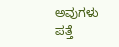ಅವುಗಳು ಪತ್ತೆ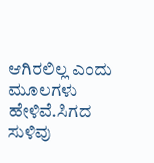ಆಗಿರಲಿಲ್ಲ ಎಂದು ಮೂಲಗಳು ಹೇಳಿವೆ.ಸಿಗದ ಸುಳಿವು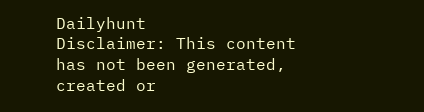Dailyhunt
Disclaimer: This content has not been generated, created or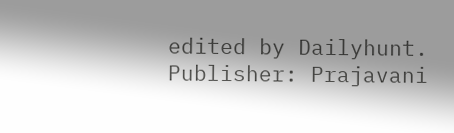edited by Dailyhunt. Publisher: Prajavani